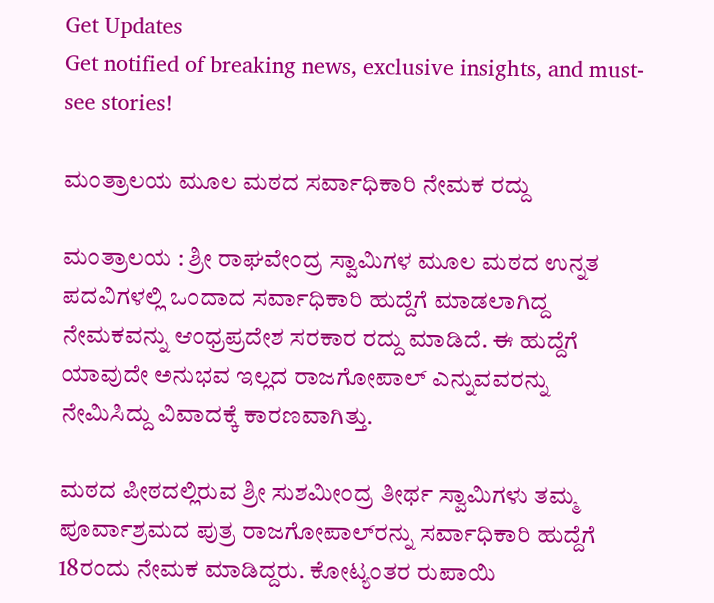Get Updates
Get notified of breaking news, exclusive insights, and must-see stories!

ಮಂತ್ರಾಲಯ ಮೂಲ ಮಠದ ಸರ್ವಾಧಿಕಾರಿ ನೇಮಕ ರದ್ದು

ಮಂತ್ರಾಲಯ : ಶ್ರೀ ರಾಘವೇಂದ್ರ ಸ್ವಾಮಿಗಳ ಮೂಲ ಮಠದ ಉನ್ನತ ಪದವಿಗಳಲ್ಲಿ ಒಂದಾದ ಸರ್ವಾಧಿಕಾರಿ ಹುದ್ದೆಗೆ ಮಾಡಲಾಗಿದ್ದ ನೇಮಕವನ್ನು ಆಂಧ್ರಪ್ರದೇಶ ಸರಕಾರ ರದ್ದು ಮಾಡಿದೆ. ಈ ಹುದ್ದೆಗೆ ಯಾವುದೇ ಅನುಭವ ಇಲ್ಲದ ರಾಜಗೋಪಾಲ್‌ ಎನ್ನುವವರನ್ನು ನೇಮಿಸಿದ್ದು ವಿವಾದಕ್ಕೆ ಕಾರಣವಾಗಿತ್ತು.

ಮಠದ ಪೀಠದಲ್ಲಿರುವ ಶ್ರೀ ಸುಶಮೀಂದ್ರ ತೀರ್ಥ ಸ್ವಾಮಿಗಳು ತಮ್ಮ ಪೂರ್ವಾಶ್ರಮದ ಪುತ್ರ ರಾಜಗೋಪಾಲ್‌ರನ್ನು ಸರ್ವಾಧಿಕಾರಿ ಹುದ್ದೆಗೆ 18ರಂದು ನೇಮಕ ಮಾಡಿದ್ದರು. ಕೋಟ್ಯಂತರ ರುಪಾಯಿ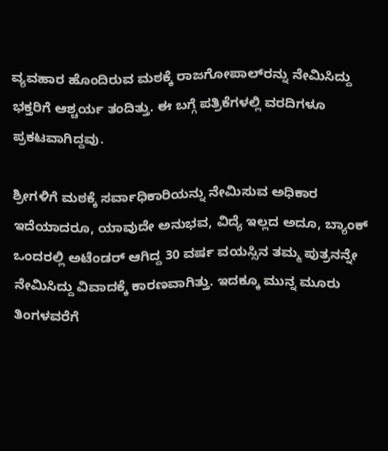ವ್ಯವಹಾರ ಹೊಂದಿರುವ ಮಠಕ್ಕೆ ರಾಜಗೋಪಾಲ್‌ರನ್ನು ನೇಮಿಸಿದ್ದು ಭಕ್ತರಿಗೆ ಆಶ್ಚರ್ಯ ತಂದಿತ್ತು. ಈ ಬಗ್ಗೆ ಪತ್ರಿಕೆಗಳಲ್ಲಿ ವರದಿಗಳೂ ಪ್ರಕಟವಾಗಿದ್ದವು.

ಶ್ರೀಗಳಿಗೆ ಮಠಕ್ಕೆ ಸರ್ವಾಧಿಕಾರಿಯನ್ನು ನೇಮಿಸುವ ಅಧಿಕಾರ ಇದೆಯಾದರೂ, ಯಾವುದೇ ಅನುಭವ, ವಿದ್ಯೆ ಇಲ್ಲದ ಅದೂ, ಬ್ಯಾಂಕ್‌ ಒಂದರಲ್ಲಿ ಅಟೆಂಡರ್‌ ಆಗಿದ್ದ 30 ವರ್ಷ ವಯಸ್ಸಿನ ತಮ್ಮ ಪುತ್ರನನ್ನೇ ನೇಮಿಸಿದ್ದು ವಿವಾದಕ್ಕೆ ಕಾರಣವಾಗಿತ್ತು. ಇದಕ್ಕೂ ಮುನ್ನ ಮೂರು ತಿಂಗಳವರೆಗೆ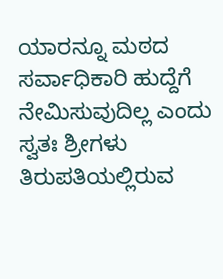ಯಾರನ್ನೂ ಮಠದ ಸರ್ವಾಧಿಕಾರಿ ಹುದ್ದೆಗೆ ನೇಮಿಸುವುದಿಲ್ಲ ಎಂದು ಸ್ವತಃ ಶ್ರೀಗಳು ತಿರುಪತಿಯಲ್ಲಿರುವ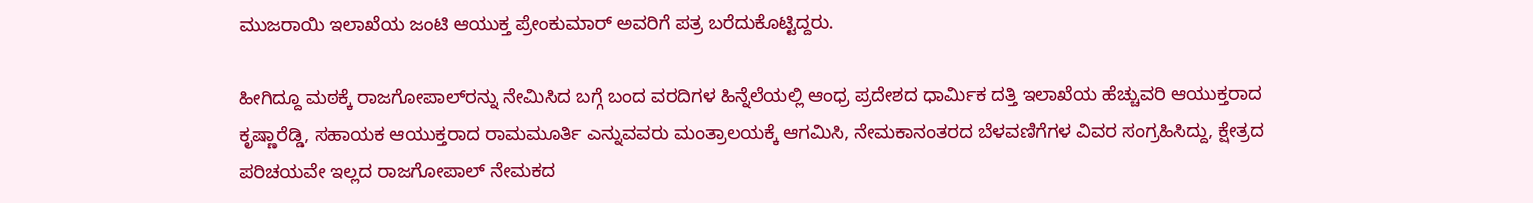ಮುಜರಾಯಿ ಇಲಾಖೆಯ ಜಂಟಿ ಆಯುಕ್ತ ಪ್ರೇಂಕುಮಾರ್‌ ಅವರಿಗೆ ಪತ್ರ ಬರೆದುಕೊಟ್ಟಿದ್ದರು.

ಹೀಗಿದ್ದೂ ಮಠಕ್ಕೆ ರಾಜಗೋಪಾಲ್‌ರನ್ನು ನೇಮಿಸಿದ ಬಗ್ಗೆ ಬಂದ ವರದಿಗಳ ಹಿನ್ನೆಲೆಯಲ್ಲಿ ಆಂಧ್ರ ಪ್ರದೇಶದ ಧಾರ್ಮಿಕ ದತ್ತಿ ಇಲಾಖೆಯ ಹೆಚ್ಚುವರಿ ಆಯುಕ್ತರಾದ ಕೃಷ್ಣಾರೆಡ್ಡಿ, ಸಹಾಯಕ ಆಯುಕ್ತರಾದ ರಾಮಮೂರ್ತಿ ಎನ್ನುವವರು ಮಂತ್ರಾಲಯಕ್ಕೆ ಆಗಮಿಸಿ, ನೇಮಕಾನಂತರದ ಬೆಳವಣಿಗೆಗಳ ವಿವರ ಸಂಗ್ರಹಿಸಿದ್ದು, ಕ್ಷೇತ್ರದ ಪರಿಚಯವೇ ಇಲ್ಲದ ರಾಜಗೋಪಾಲ್‌ ನೇಮಕದ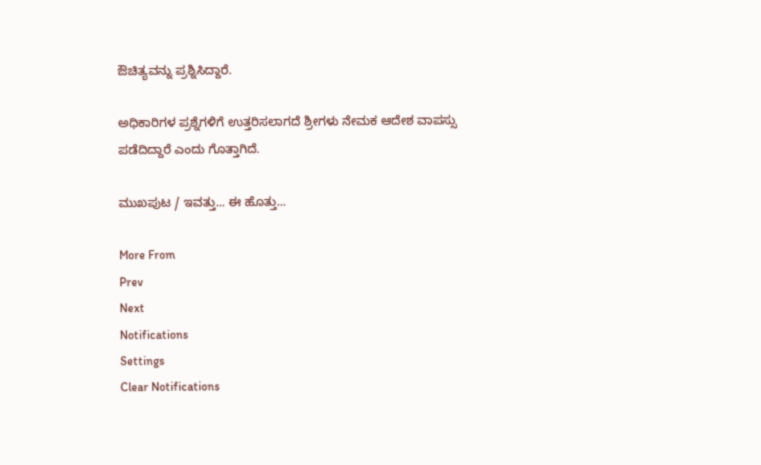ಔಚಿತ್ಯವನ್ನು ಪ್ರಶ್ನಿಸಿದ್ದಾರೆ.

ಅಧಿಕಾರಿಗಳ ಪ್ರಶ್ನೆಗಳಿಗೆ ಉತ್ತರಿಸಲಾಗದೆ ಶ್ರೀಗಳು ನೇಮಕ ಆದೇಶ ವಾಪಸ್ಸು ಪಡೆದಿದ್ದಾರೆ ಎಂದು ಗೊತ್ತಾಗಿದೆ.

ಮುಖಪುಟ / ಇವತ್ತು... ಈ ಹೊತ್ತು...

More From
Prev
Next
Notifications
Settings
Clear Notifications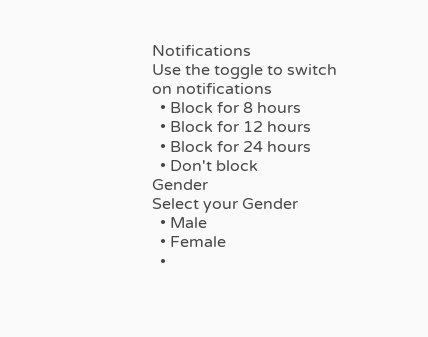Notifications
Use the toggle to switch on notifications
  • Block for 8 hours
  • Block for 12 hours
  • Block for 24 hours
  • Don't block
Gender
Select your Gender
  • Male
  • Female
  •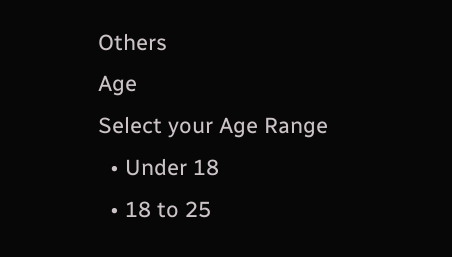Others
Age
Select your Age Range
  • Under 18
  • 18 to 25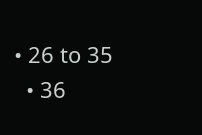• 26 to 35
  • 36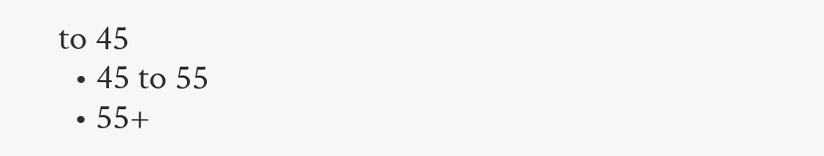to 45
  • 45 to 55
  • 55+